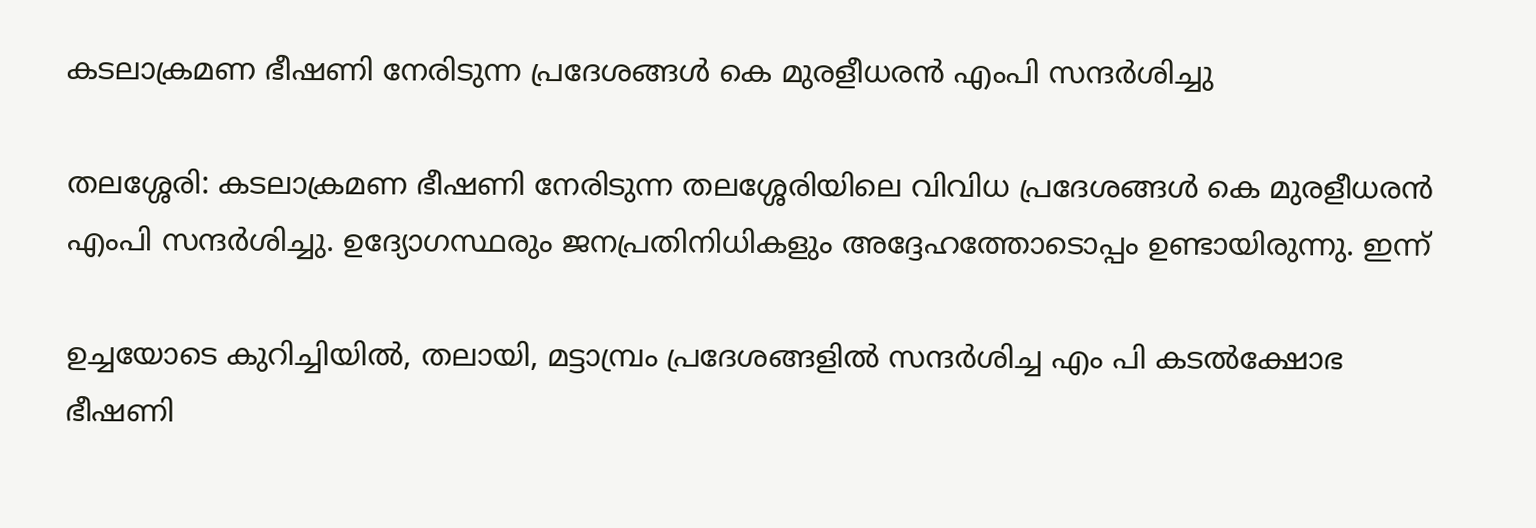കടലാക്രമണ ഭീഷണി നേരിടുന്ന പ്രദേശങ്ങൾ കെ മുരളീധരൻ എംപി സന്ദർശിച്ചു

തലശ്ശേരി: കടലാക്രമണ ഭീഷണി നേരിടുന്ന തലശ്ശേരിയിലെ വിവിധ പ്രദേശങ്ങൾ കെ മുരളീധരൻ എംപി സന്ദർശിച്ചു. ഉദ്യോഗസ്ഥരും ജനപ്രതിനിധികളും അദ്ദേഹത്തോടൊപ്പം ഉണ്ടായിരുന്നു. ഇന്ന്

ഉച്ചയോടെ കുറിച്ചിയിൽ, തലായി, മട്ടാമ്പ്രം പ്രദേശങ്ങളിൽ സന്ദർശിച്ച എം പി കടൽക്ഷോഭ ഭീഷണി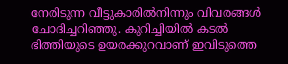നേരിടുന്ന വീട്ടുകാരിൽനിന്നും വിവരങ്ങൾ ചോദിച്ചറിഞ്ഞു. കുറിച്ചിയിൽ കടൽ ഭിത്തിയുടെ ഉയരക്കുറവാണ് ഇവിടുത്തെ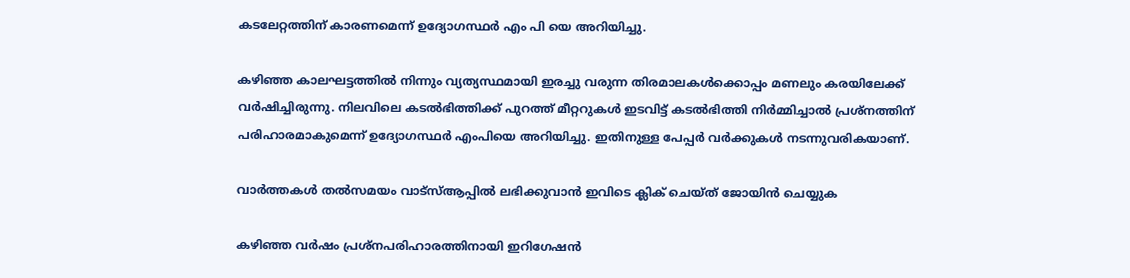കടലേറ്റത്തിന് കാരണമെന്ന് ഉദ്യോഗസ്ഥർ എം പി യെ അറിയിച്ചു.

കഴിഞ്ഞ കാലഘട്ടത്തിൽ നിന്നും വ്യത്യസ്ഥമായി ഇരച്ചു വരുന്ന തിരമാലകൾക്കൊപ്പം മണലും കരയിലേക്ക് വർഷിച്ചിരുന്നു. നിലവിലെ കടൽഭിത്തിക്ക് പുറത്ത് മീറ്ററുകൾ ഇടവിട്ട് കടൽഭിത്തി നിർമ്മിച്ചാൽ പ്രശ്നത്തിന് പരിഹാരമാകുമെന്ന് ഉദ്യോഗസ്ഥർ എംപിയെ അറിയിച്ചു. ഇതിനുള്ള പേപ്പർ വർക്കുകൾ നടന്നുവരികയാണ്.

വാര്‍ത്തകള്‍ തല്‍സമയം വാട്‌സ്ആപ്പില്‍ ലഭിക്കുവാന്‍ ഇവിടെ ക്ലിക് ചെയ്ത് ജോയിന്‍ ചെയ്യുക

കഴിഞ്ഞ വർഷം പ്രശ്നപരിഹാരത്തിനായി ഇറിഗേഷൻ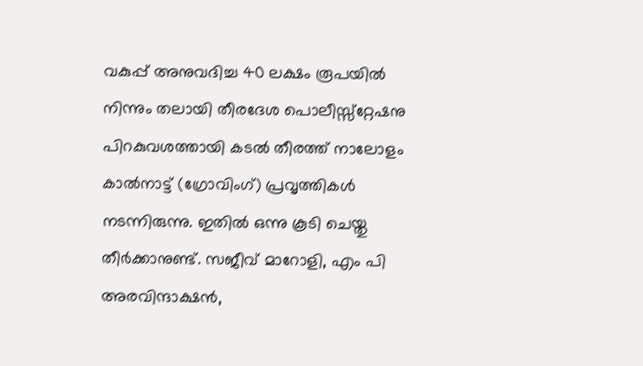വകുപ്പ് അനുവദിച്ച 40 ലക്ഷം രൂപയിൽ നിന്നും തലായി തീരദേശ പൊലീസ്സ്റ്റേഷനു പിറകുവശത്തായി കടൽ തീരത്ത് നാലോളം കാൽനാട്ട് (ഗ്രോവിംഗ്) പ്രവൃത്തികൾ നടന്നിരുന്നു. ഇതിൽ ഒന്നു കൂടി ചെയ്തു തീർക്കാനുണ്ട്. സജീവ് മാറോളി, എം പി അരവിന്ദാക്ഷൻ,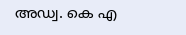അഡ്വ. കെ എ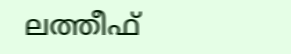ലത്തീഫ്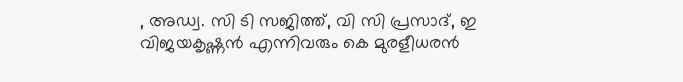, അഡ്വ. സി ടി സജിത്ത്, വി സി പ്രസാദ്, ഇ വിജയകൃഷ്ണൻ എന്നിവരും കെ മുരളീധരൻ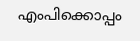എംപിക്കൊപ്പം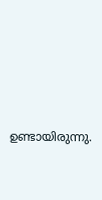ഉണ്ടായിരുന്നു.